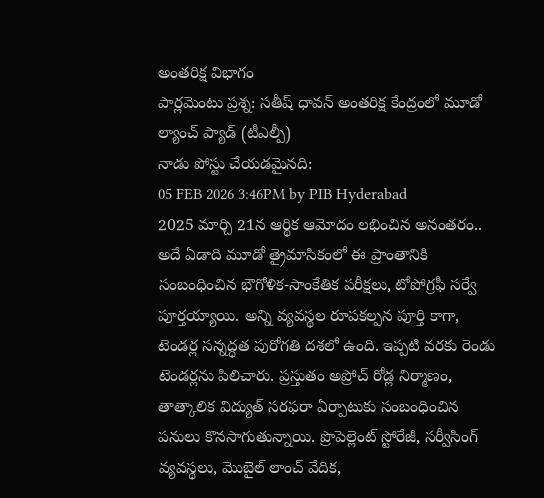అంతరిక్ష విభాగం
పార్లమెంటు ప్రశ్న: సతీష్ ధావన్ అంతరిక్ష కేంద్రంలో మూడో ల్యాంచ్ ప్యాడ్ (టీఎల్పీ)
నాడు పోస్టు చేయడమైనది:
05 FEB 2026 3:46PM by PIB Hyderabad
2025 మార్చి 21న ఆర్థిక ఆమోదం లభించిన అనంతరం.. అదే ఏడాది మూడో త్రైమాసికంలో ఈ ప్రాంతానికి సంబంధించిన భౌగోళిక-సాంకేతిక పరీక్షలు, టోపోగ్రఫీ సర్వే పూర్తయ్యాయి. అన్ని వ్యవస్థల రూపకల్పన పూర్తి కాగా, టెండర్ల సన్నద్ధత పురోగతి దశలో ఉంది. ఇప్పటి వరకు రెండు టెండర్లను పిలిచారు. ప్రస్తుతం అప్రోచ్ రోడ్ల నిర్మాణం, తాత్కాలిక విద్యుత్ సరఫరా ఏర్పాటుకు సంబంధించిన పనులు కొనసాగుతున్నాయి. ప్రొపెల్లెంట్ స్టోరేజీ, సర్వీసింగ్ వ్యవస్థలు, మొబైల్ లాంచ్ వేదిక,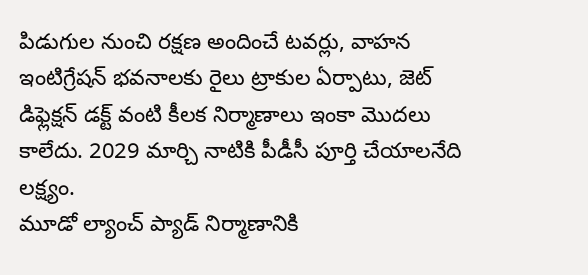పిడుగుల నుంచి రక్షణ అందించే టవర్లు, వాహన ఇంటిగ్రేషన్ భవనాలకు రైలు ట్రాకుల ఏర్పాటు, జెట్ డిఫ్లెక్షన్ డక్ట్ వంటి కీలక నిర్మాణాలు ఇంకా మొదలు కాలేదు. 2029 మార్చి నాటికి పీడీసీ పూర్తి చేయాలనేది లక్ష్యం.
మూడో ల్యాంచ్ ప్యాడ్ నిర్మాణానికి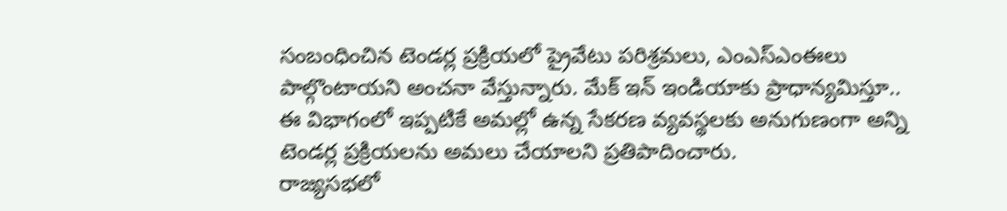సంబంధించిన టెండర్ల ప్రక్రియలో ప్రైవేటు పరిశ్రమలు, ఎంఎస్ఎంఈలు పాల్గొంటాయని అంచనా వేస్తున్నారు. మేక్ ఇన్ ఇండియాకు ప్రాధాన్యమిస్తూ.. ఈ విభాగంలో ఇప్పటికే అమల్లో ఉన్న సేకరణ వ్యవస్థలకు అనుగుణంగా అన్ని టెండర్ల ప్రక్రియలను అమలు చేయాలని ప్రతిపాదించారు.
రాజ్యసభలో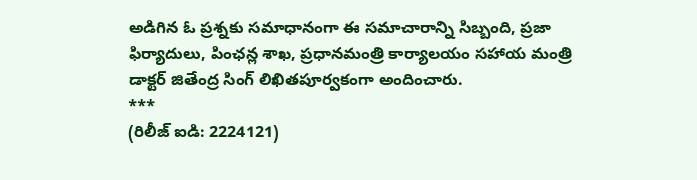అడిగిన ఓ ప్రశ్నకు సమాధానంగా ఈ సమాచారాన్ని సిబ్బంది, ప్రజా ఫిర్యాదులు, పింఛన్ల శాఖ, ప్రధానమంత్రి కార్యాలయం సహాయ మంత్రి డాక్టర్ జితేంద్ర సింగ్ లిఖితపూర్వకంగా అందించారు.
***
(రిలీజ్ ఐడి: 2224121)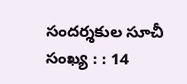సందర్శకుల సూచీ సంఖ్య : : 14